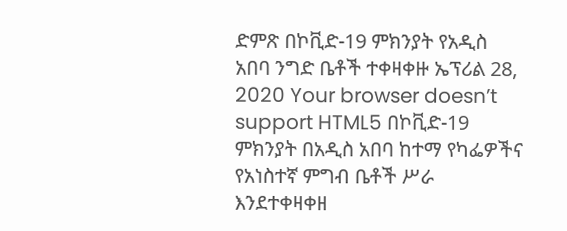ድምጽ በኮቪድ-19 ምክንያት የአዲስ አበባ ንግድ ቤቶች ተቀዛቀዙ ኤፕሪል 28, 2020 Your browser doesn’t support HTML5 በኮቪድ-19 ምክንያት በአዲስ አበባ ከተማ የካፌዎችና የአነስተኛ ምግብ ቤቶች ሥራ እንደተቀዛቀዘ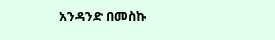አንዳንድ በመስኩ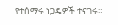የተሰማሩ ነጋዴዎች ተናገሩ።